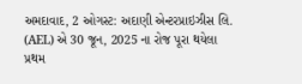અમદાવાદ, 2 ઓગસ્ટ: અદાણી એન્ટરપ્રાઇઝીસ લિ. (AEL) એ 30 જૂન, 2025 ના રોજ પૂરા થયેલા પ્રથમ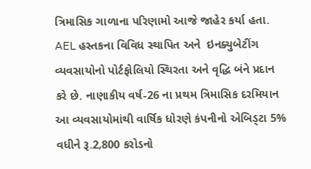ત્રિમાસિક ગાળાના પરિણામો આજે જાહેર કર્યા હતા. AEL હસ્તકના વિવિધ સ્થાપિત અને  ઇનક્યુબેટીંગ વ્યવસાયોનો પોર્ટફોલિયો સ્થિરતા અને વૃદ્ધિ બંને પ્રદાન કરે છે. નાણાકીય વર્ષ-26 ના પ્રથમ ત્રિમાસિક દરમિયાન આ વ્યવસાયોમાંથી વાર્ષિક ધોરણે કંપનીનો એબિડ્ટા 5% વધીને રૂ.2,800 કરોડનો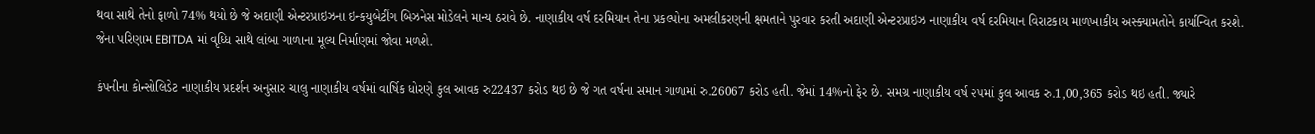થવા સાથે તેનો ફાળો 74% થયો છે જે અદાણી એન્ટરપ્રાઇઝના ઇન્કયુબેટીંગ બિઝનેસ મોડેલને માન્ય ઠરાવે છે. નાણાકીય વર્ષ દરમિયાન તેના પ્રકલ્પોના અમલીકરણની ક્ષમતાને પુરવાર કરતી અદાણી એન્ટરપ્રાઇઝ નાણાકીય વર્ષ દરમિયાન વિરાટકાય માળખાકીય અસ્ક્યામતોને કાર્યાન્વિત કરશે. જેના પરિણામ EBITDA માં વૃધ્ધિ સાથે લાંબા ગાળાના મૂલ્ય નિર્માણમાં જોવા મળશે.

કંપનીના કોન્સોલિડેટ નાણાકીય પ્રદર્શન અનુસાર ચાલુ નાણાકીય વર્ષમાં વાર્ષિક ધોરણે કુલ આવક રુ22437 કરોડ થઇ છે જે ગત વર્ષના સમાન ગાળામાં રુ.26067 કરોડ હતી. જેમાં 14%નો ફેર છે. સમગ્ર નાણાકીય વર્ષ ૨૫માં કુલ આવક રુ.1,00,365 કરોડ થઇ હતી. જ્યારે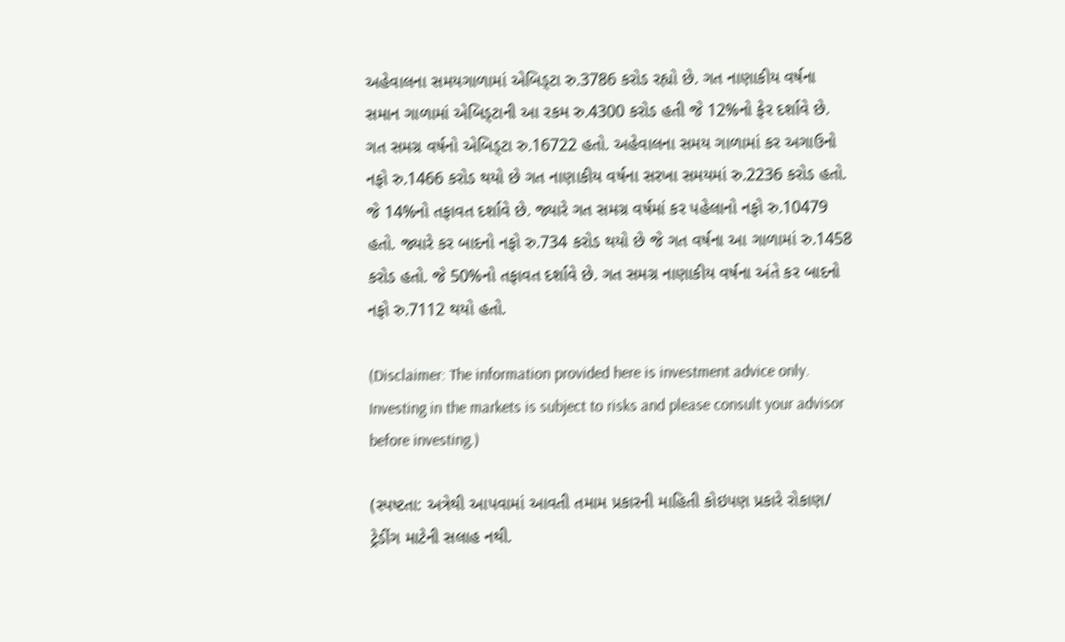અહેવાલના સમયગાળામાં એબિડ્ટા રુ.3786 કરોડ રહ્યો છે. ગત નાણાકીય વર્ષના સમાન ગાળામાં એબિડ્ટાની આ રકમ રુ.4300 કરોડ હતી જે 12%નો ફેર દર્શાવે છે. ગત સમગ્ર વર્ષનો એબિડ્ટા રુ.16722 હતો. અહેવાલના સમય ગાળામાં કર અગાઉનો નફો રુ.1466 કરોડ થયો છે ગત નાણાકીય વર્ષના સરખા સમયમાં રુ.2236 કરોડ હતો. જે 14%નો તફાવત દર્શાવે છે. જ્યારે ગત સમગ્ર વર્ષમાં કર પહેલાનો નફો રુ.10479 હતો. જ્યારે કર બાદનો નફો રુ.734 કરોડ થયો છે જે ગત વર્ષના આ ગાળામાં રુ.1458 કરોડ હતો. જે 50%નો તફાવત દર્શાવે છે. ગત સમગ્ર નાણાકીય વર્ષના અંતે કર બાદનો નફો રુ.7112 થયો હતો.

(Disclaimer: The information provided here is investment advice only. Investing in the markets is subject to risks and please consult your advisor before investing.)

(સ્પષ્ટતા: અત્રેથી આપવામાં આવતી તમામ પ્રકારની માહિતી કોઇપણ પ્રકારે રોકાણ/ ટ્રેડીંગ માટેની સલાહ નથી.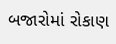બજારોમાં રોકાણ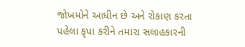જોખમોને આધીન છે અને રોકાણ કરતા પહેલા કૃપા કરીને તમારા સલાહકારની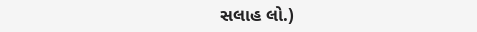સલાહ લો.)